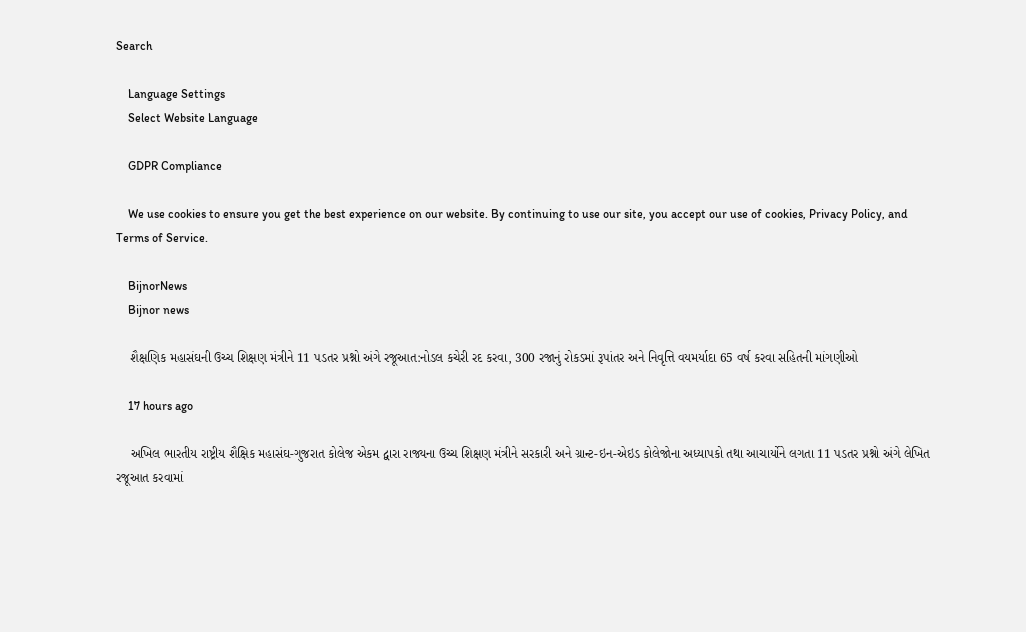Search

    Language Settings
    Select Website Language

    GDPR Compliance

    We use cookies to ensure you get the best experience on our website. By continuing to use our site, you accept our use of cookies, Privacy Policy, and Terms of Service.

    BijnorNews
    Bijnor news

    શૈક્ષણિક મહાસંઘની ઉચ્ચ શિક્ષણ મંત્રીને 11 પડતર પ્રશ્નો અંગે રજૂઆત:નોડલ કચેરી રદ કરવા, 300 રજાનું રોકડમાં રૂપાંતર અને નિવૃત્તિ વયમર્યાદા 65 વર્ષ કરવા સહિતની માંગણીઓ

    17 hours ago

    અખિલ ભારતીય રાષ્ટ્રીય શૈક્ષિક મહાસંઘ-ગુજરાત કોલેજ એકમ દ્વારા રાજ્યના ઉચ્ચ શિક્ષણ મંત્રીને સરકારી અને ગ્રાન્ટ-ઇન-એઇડ કોલેજોના અધ્યાપકો તથા આચાર્યોને લગતા 11 પડતર પ્રશ્નો અંગે લેખિત રજૂઆત કરવામાં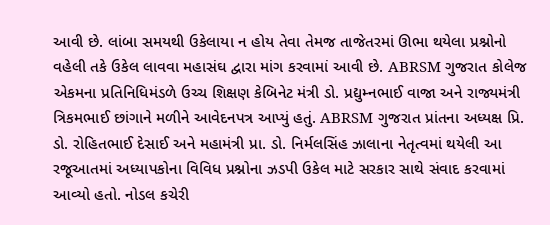આવી છે. લાંબા સમયથી ઉકેલાયા ન હોય તેવા તેમજ તાજેતરમાં ઊભા થયેલા પ્રશ્નોનો વહેલી તકે ઉકેલ લાવવા મહાસંઘ દ્વારા માંગ કરવામાં આવી છે. ABRSM ગુજરાત કોલેજ એકમના પ્રતિનિધિમંડળે ઉચ્ચ શિક્ષણ કેબિનેટ મંત્રી ડો. પ્રદ્યુમ્નભાઈ વાજા અને રાજ્યમંત્રી ત્રિકમભાઈ છાંગાને મળીને આવેદનપત્ર આપ્યું હતું. ABRSM ગુજરાત પ્રાંતના અધ્યક્ષ પ્રિ. ડો. રોહિતભાઈ દેસાઈ અને મહામંત્રી પ્રા. ડો. નિર્મલસિંહ ઝાલાના નેતૃત્વમાં થયેલી આ રજૂઆતમાં અધ્યાપકોના વિવિધ પ્રશ્નોના ઝડપી ઉકેલ માટે સરકાર સાથે સંવાદ કરવામાં આવ્યો હતો. નોડલ કચેરી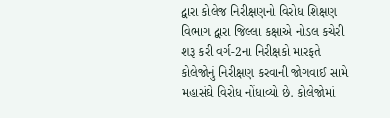દ્વારા કોલેજ નિરીક્ષણનો વિરોધ શિક્ષણ વિભાગ દ્વારા જિલ્લા કક્ષાએ નોડલ કચેરી શરૂ કરી વર્ગ-2ના નિરીક્ષકો મારફતે કોલેજોનું નિરીક્ષણ કરવાની જોગવાઈ સામે મહાસંઘે વિરોધ નોંધાવ્યો છે. કોલેજોમાં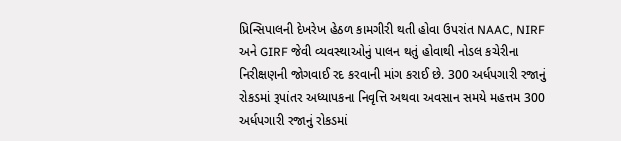પ્રિન્સિપાલની દેખરેખ હેઠળ કામગીરી થતી હોવા ઉપરાંત NAAC, NIRF અને GIRF જેવી વ્યવસ્થાઓનું પાલન થતું હોવાથી નોડલ કચેરીના નિરીક્ષણની જોગવાઈ રદ કરવાની માંગ કરાઈ છે. 300 અર્ધપગારી રજાનું રોકડમાં રૂપાંતર અધ્યાપકના નિવૃત્તિ અથવા અવસાન સમયે મહત્તમ 300 અર્ધપગારી રજાનું રોકડમાં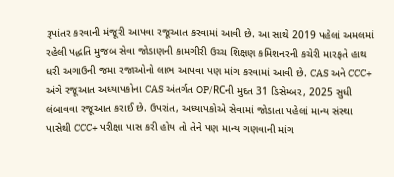રૂપાંતર કરવાની મંજૂરી આપવા રજૂઆત કરવામાં આવી છે. આ સાથે 2019 પહેલાં અમલમાં રહેલી પદ્ધતિ મુજબ સેવા જોડાણની કામગીરી ઉચ્ચ શિક્ષણ કમિશનરની કચેરી મારફતે હાથ ધરી અગાઉની જમા રજાઓનો લાભ આપવા પણ માંગ કરવામાં આવી છે. CAS અને CCC+ અંગે રજૂઆત અધ્યાપકોના CAS અંતર્ગત OP/RCની મુદત 31 ડિસેમ્બર, 2025 સુધી લંબાવવા રજૂઆત કરાઈ છે. ઉપરાંત, અધ્યાપકોએ સેવામાં જોડાતા પહેલાં માન્ય સંસ્થા પાસેથી CCC+ પરીક્ષા પાસ કરી હોય તો તેને પણ માન્ય ગણવાની માંગ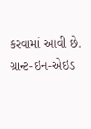કરવામાં આવી છે. ગ્રાન્ટ-ઇન-એઇડ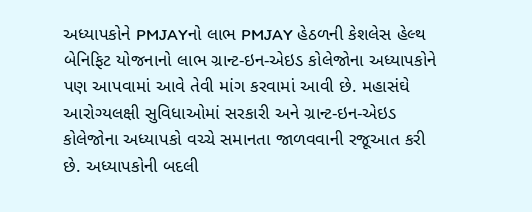અધ્યાપકોને PMJAYનો લાભ PMJAY હેઠળની કેશલેસ હેલ્થ બેનિફિટ યોજનાનો લાભ ગ્રાન્ટ-ઇન-એઇડ કોલેજોના અધ્યાપકોને પણ આપવામાં આવે તેવી માંગ કરવામાં આવી છે. મહાસંઘે આરોગ્યલક્ષી સુવિધાઓમાં સરકારી અને ગ્રાન્ટ-ઇન-એઇડ કોલેજોના અધ્યાપકો વચ્ચે સમાનતા જાળવવાની રજૂઆત કરી છે. અધ્યાપકોની બદલી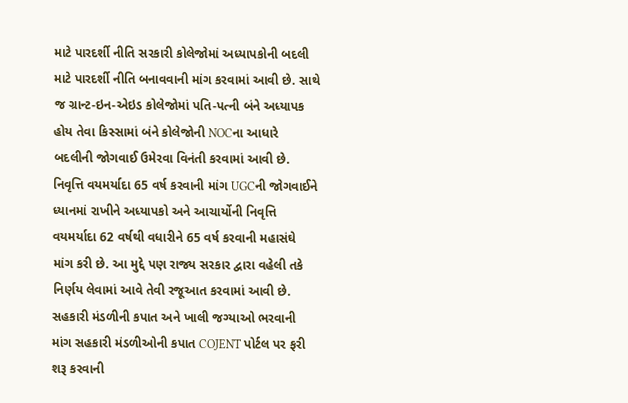માટે પારદર્શી નીતિ સરકારી કોલેજોમાં અધ્યાપકોની બદલી માટે પારદર્શી નીતિ બનાવવાની માંગ કરવામાં આવી છે. સાથે જ ગ્રાન્ટ-ઇન-એઇડ કોલેજોમાં પતિ-પત્ની બંને અધ્યાપક હોય તેવા કિસ્સામાં બંને કોલેજોની NOCના આધારે બદલીની જોગવાઈ ઉમેરવા વિનંતી કરવામાં આવી છે. નિવૃત્તિ વયમર્યાદા 65 વર્ષ કરવાની માંગ UGCની જોગવાઈને ધ્યાનમાં રાખીને અધ્યાપકો અને આચાર્યોની નિવૃત્તિ વયમર્યાદા 62 વર્ષથી વધારીને 65 વર્ષ કરવાની મહાસંઘે માંગ કરી છે. આ મુદ્દે પણ રાજ્ય સરકાર દ્વારા વહેલી તકે નિર્ણય લેવામાં આવે તેવી રજૂઆત કરવામાં આવી છે. સહકારી મંડળીની કપાત અને ખાલી જગ્યાઓ ભરવાની માંગ સહકારી મંડળીઓની કપાત COJENT પોર્ટલ પર ફરી શરૂ કરવાની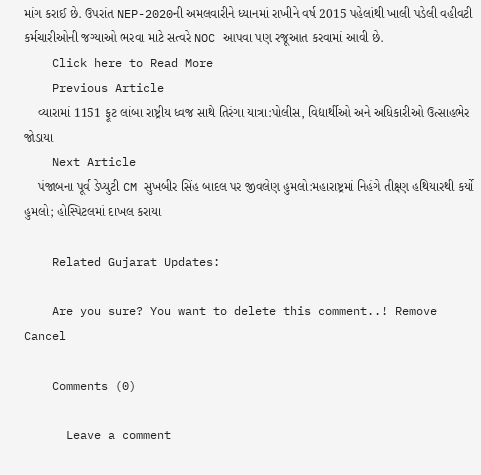માંગ કરાઈ છે. ઉપરાંત NEP-2020ની અમલવારીને ધ્યાનમાં રાખીને વર્ષ 2015 પહેલાંથી ખાલી પડેલી વહીવટી કર્મચારીઓની જગ્યાઓ ભરવા માટે સત્વરે NOC આપવા પણ રજૂઆત કરવામાં આવી છે.
    Click here to Read More
    Previous Article
    વ્યારામાં 1151 ફૂટ લાંબા રાષ્ટ્રીય ધ્વજ સાથે તિરંગા યાત્રા:પોલીસ, વિદ્યાર્થીઓ અને અધિકારીઓ ઉત્સાહભેર જોડાયા
    Next Article
    પંજાબના પૂર્વ ડેપ્યુટી CM સુખબીર સિંહ બાદલ પર જીવલેણ હુમલો:મહારાષ્ટ્રમાં નિહંગે તીક્ષ્ણ હથિયારથી કર્યો હુમલો; હોસ્પિટલમાં દાખલ કરાયા

    Related Gujarat Updates:

    Are you sure? You want to delete this comment..! Remove Cancel

    Comments (0)

      Leave a comment